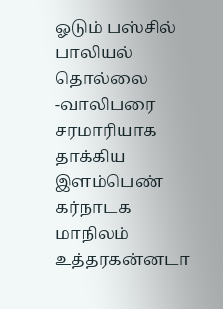ஓடும் பஸ்சில் பாலியல் தொல்லை -வாலிபரை சரமாரியாக தாக்கிய இளம்பெண்
கர்நாடக மாநிலம் உத்தரகன்னடா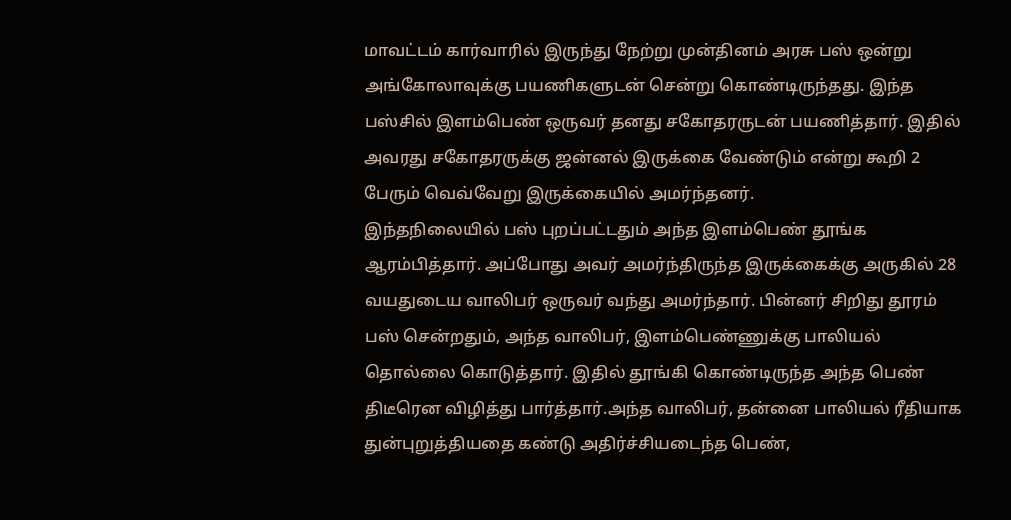மாவட்டம் கார்வாரில் இருந்து நேற்று முன்தினம் அரசு பஸ் ஒன்று அங்கோலாவுக்கு பயணிகளுடன் சென்று கொண்டிருந்தது. இந்த பஸ்சில் இளம்பெண் ஒருவர் தனது சகோதரருடன் பயணித்தார். இதில் அவரது சகோதரருக்கு ஜன்னல் இருக்கை வேண்டும் என்று கூறி 2 பேரும் வெவ்வேறு இருக்கையில் அமர்ந்தனர்.
இந்தநிலையில் பஸ் புறப்பட்டதும் அந்த இளம்பெண் தூங்க ஆரம்பித்தார். அப்போது அவர் அமர்ந்திருந்த இருக்கைக்கு அருகில் 28 வயதுடைய வாலிபர் ஒருவர் வந்து அமர்ந்தார். பின்னர் சிறிது தூரம் பஸ் சென்றதும், அந்த வாலிபர், இளம்பெண்ணுக்கு பாலியல் தொல்லை கொடுத்தார். இதில் தூங்கி கொண்டிருந்த அந்த பெண் திடீரென விழித்து பார்த்தார்.அந்த வாலிபர், தன்னை பாலியல் ரீதியாக துன்புறுத்தியதை கண்டு அதிர்ச்சியடைந்த பெண்,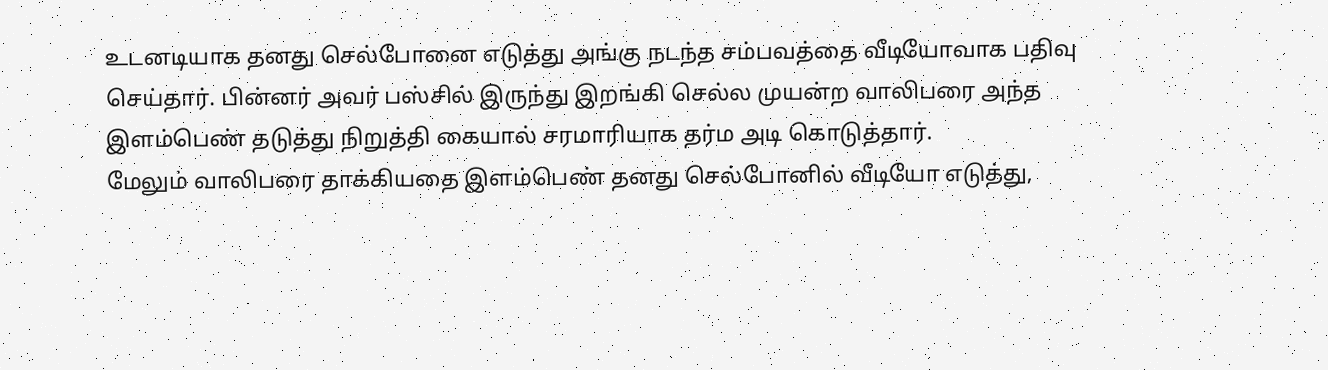உடனடியாக தனது செல்போனை எடுத்து அங்கு நடந்த சம்பவத்தை வீடியோவாக பதிவு செய்தார். பின்னர் அவர் பஸ்சில் இருந்து இறங்கி செல்ல முயன்ற வாலிபரை அந்த இளம்பெண் தடுத்து நிறுத்தி கையால் சரமாரியாக தர்ம அடி கொடுத்தார்.
மேலும் வாலிபரை தாக்கியதை இளம்பெண் தனது செல்போனில் வீடியோ எடுத்து,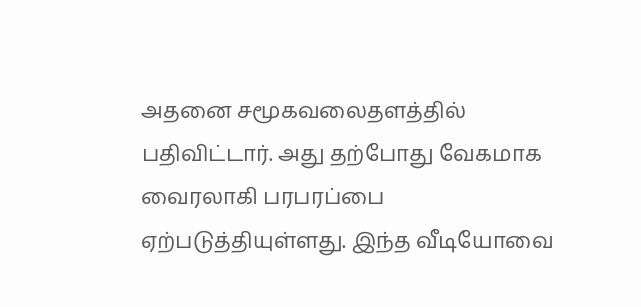அதனை சமூகவலைதளத்தில் பதிவிட்டார். அது தற்போது வேகமாக வைரலாகி பரபரப்பை ஏற்படுத்தியுள்ளது. இந்த வீடியோவை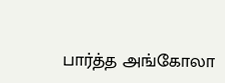பார்த்த அங்கோலா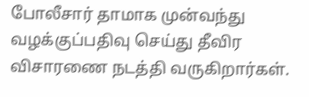போலீசார் தாமாக முன்வந்து வழக்குப்பதிவு செய்து தீவிர விசாரணை நடத்தி வருகிறார்கள்.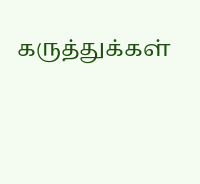கருத்துக்கள்